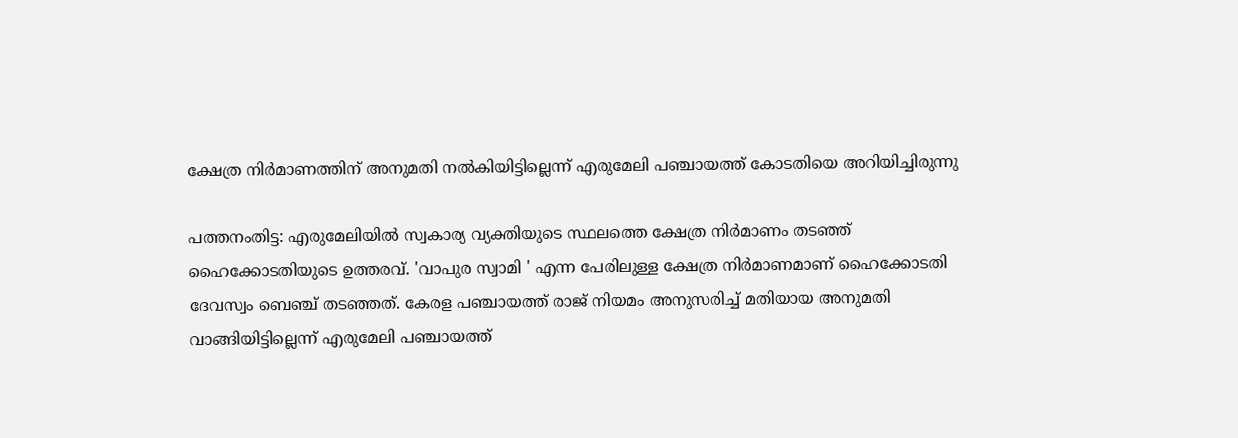ക്ഷേത്ര നിർമാണത്തിന് അനുമതി നൽകിയിട്ടില്ലെന്ന് എരുമേലി പഞ്ചായത്ത്‌ കോടതിയെ അറിയിച്ചിരുന്നു

പത്തനംതിട്ട: എരുമേലിയിൽ സ്വകാര്യ വ്യക്തിയുടെ സ്ഥലത്തെ ക്ഷേത്ര നിർമാണം തടഞ്ഞ് ഹൈക്കോടതിയുടെ ഉത്തരവ്. 'വാപുര സ്വാമി ' എന്ന പേരിലുള്ള ക്ഷേത്ര നിർമാണമാണ് ഹൈക്കോടതി ദേവസ്വം ബെഞ്ച് ത‍ടഞ്ഞത്. കേരള പഞ്ചായത്ത് രാജ് നിയമം അനുസരിച്ച് മതിയായ അനുമതി വാങ്ങിയിട്ടില്ലെന്ന് എരുമേലി പ‍ഞ്ചായത്ത്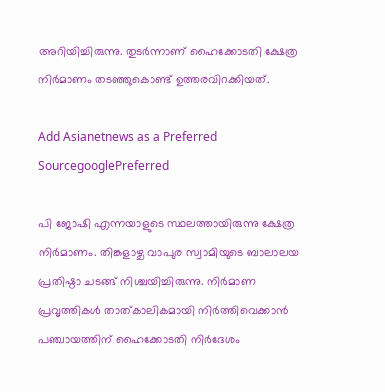അറിയിച്ചിരുന്നു. തുടര്‍ന്നാണ് ഹൈക്കോടതി ക്ഷേത്ര നിര്‍മാണം തടഞ്ഞുകൊണ്ട് ഉത്തരവിറക്കിയത്.

Add Asianetnews as a Preferred SourcegooglePreferred

പി ജോഷി എന്നയാളുടെ സ്ഥലത്തായിരുന്നു ക്ഷേത്ര നിര്‍മാണം. തിങ്കളാഴ്ച വാപുര സ്വാമിയുടെ ബാലാലയ പ്രതിഷ്ഠാ ചടങ്ങ് നിശ്ചയിച്ചിരുന്നു. നിര്‍മാണ പ്രവൃത്തികള്‍ താത്കാലികമായി നിര്‍ത്തിവെക്കാൻ പഞ്ചായത്തിന് ഹൈക്കോടതി നിര്‍ദേശം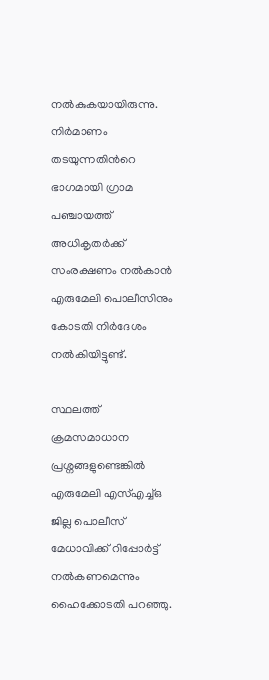നൽകുകയായിരുന്നു. നിര്‍മാണം തടയുന്നതിന്‍റെ ഭാഗമായി ഗ്രാമ പഞ്ചായത്ത് അധികൃതര്‍ക്ക് സംരക്ഷണം നൽകാൻ എരുമേലി പൊലീസിനും കോടതി നിര്‍ദേശം നൽകിയിട്ടുണ്ട്.

സ്ഥലത്ത് ക്രമസമാധാന പ്രശ്നങ്ങളുണ്ടെങ്കിൽ എരുമേലി എസ്‍എച്ച്ഒ ജില്ല പൊലീസ് മേധാവിക്ക് റിപ്പോര്‍ട്ട് നൽകണമെന്നും ഹൈക്കോടതി പറഞ്ഞു.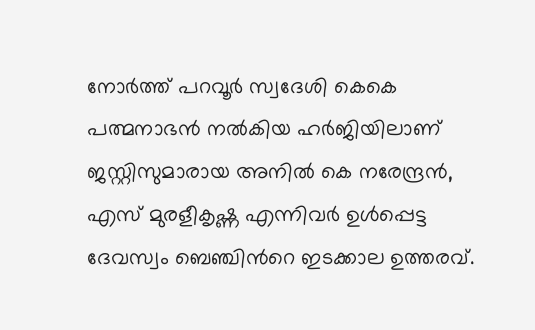നോര്‍ത്ത് പറവൂര്‍ സ്വദേശി കെകെ പത്മനാഭൻ നൽകിയ ഹര്‍ജിയിലാണ് ജസ്റ്റിസുമാരായ അനിൽ കെ നരേന്ദ്രൻ, എസ് മുരളീകൃഷ്ണ എന്നിവര്‍ ഉള്‍പ്പെട്ട ദേവസ്വം ബെഞ്ചിന്‍റെ ഇടക്കാല ഉത്തരവ്.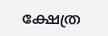ക്ഷേത്ര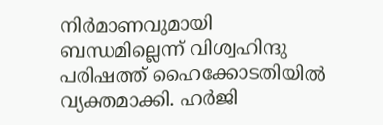നിര്‍മാണവുമായി ബന്ധമില്ലെന്ന് വിശ്വഹിന്ദു പരിഷത്ത് ഹൈക്കോടതിയിൽ വ്യക്തമാക്കി. ഹര്‍ജി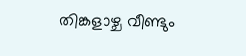തിങ്കളാഴ്ച വീണ്ടും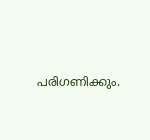പരിഗണിക്കും.